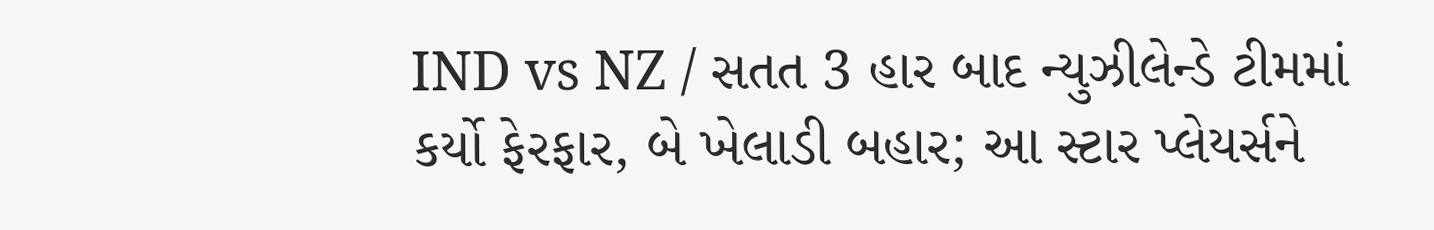IND vs NZ / સતત 3 હાર બાદ ન્યુઝીલેન્ડે ટીમમાં કર્યો ફેરફાર, બે ખેલાડી બહાર; આ સ્ટાર પ્લેયર્સને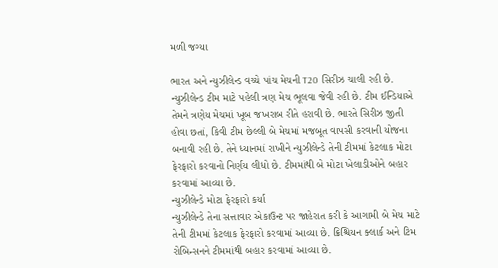મળી જગ્યા

ભારત અને ન્યુઝીલેન્ડ વચ્ચે પાંચ મેચની T20 સિરીઝ ચાલી રહી છે. ન્યુઝીલેન્ડ ટીમ માટે પહેલી ત્રણ મેચ ભૂલવા જેવી રહી છે. ટીમ ઈન્ડિયાએ તેમને ત્રણેય મેચમાં ખૂબ જખરાબ રીતે હરાવી છે. ભારતે સિરીઝ જીતી હોવા છતાં, કિવી ટીમ છેલ્લી બે મેચમાં મજબૂત વાપસી કરવાની યોજના બનાવી રહી છે. તેને ધ્યાનમાં રાખીને ન્યુઝીલેન્ડે તેની ટીમમાં કેટલાક મોટા ફેરફારો કરવાનો નિર્ણય લીધો છે. ટીમમાંથી બે મોટા ખેલાડીઓને બહાર કરવામાં આવ્યા છે.
ન્યુઝીલેન્ડે મોટા ફેરફારો કર્યા
ન્યુઝીલેન્ડે તેના સત્તાવાર એકાઉન્ટ પર જાહેરાત કરી કે આગામી બે મેચ માટે તેની ટીમમાં કેટલાક ફેરફારો કરવામાં આવ્યા છે. ક્રિશ્ચિયન ક્લાર્ક અને ટિમ રોબિન્સનને ટીમમાંથી બહાર કરવામાં આવ્યા છે.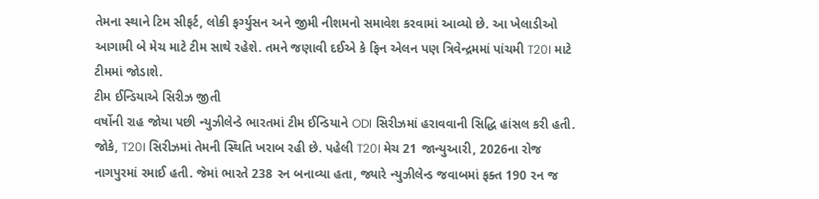તેમના સ્થાને ટિમ સીફર્ટ, લોકી ફર્ગ્યુસન અને જીમી નીશમનો સમાવેશ કરવામાં આવ્યો છે. આ ખેલાડીઓ આગામી બે મેચ માટે ટીમ સાથે રહેશે. તમને જણાવી દઈએ કે ફિન એલન પણ ત્રિવેન્દ્રમમાં પાંચમી T20I માટે ટીમમાં જોડાશે.
ટીમ ઈન્ડિયાએ સિરીઝ જીતી
વર્ષોની રાહ જોયા પછી ન્યુઝીલેન્ડે ભારતમાં ટીમ ઈન્ડિયાને ODI સિરીઝમાં હરાવવાની સિદ્ધિ હાંસલ કરી હતી. જોકે, T20I સિરીઝમાં તેમની સ્થિતિ ખરાબ રહી છે. પહેલી T20I મેચ 21 જાન્યુઆરી, 2026ના રોજ નાગપુરમાં રમાઈ હતી. જેમાં ભારતે 238 રન બનાવ્યા હતા, જ્યારે ન્યુઝીલેન્ડ જવાબમાં ફક્ત 190 રન જ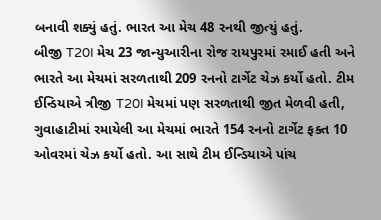બનાવી શક્યું હતું. ભારત આ મેચ 48 રનથી જીત્યું હતું.
બીજી T20I મેચ 23 જાન્યુઆરીના રોજ રાયપુરમાં રમાઈ હતી અને ભારતે આ મેચમાં સરળતાથી 209 રનનો ટાર્ગેટ ચેઝ કર્યો હતો. ટીમ ઈન્ડિયાએ ત્રીજી T20I મેચમાં પણ સરળતાથી જીત મેળવી હતી, ગુવાહાટીમાં રમાયેલી આ મેચમાં ભારતે 154 રનનો ટાર્ગેટ ફક્ત 10 ઓવરમાં ચેઝ કર્યો હતો. આ સાથે ટીમ ઈન્ડિયાએ પાંચ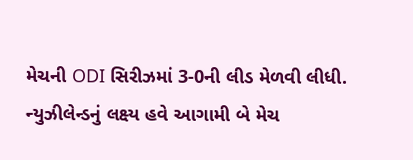મેચની ODI સિરીઝમાં 3-0ની લીડ મેળવી લીધી. ન્યુઝીલેન્ડનું લક્ષ્ય હવે આગામી બે મેચ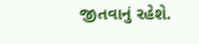જીતવાનું રહેશે.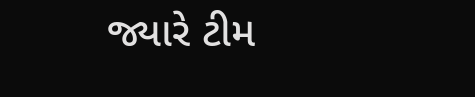જ્યારે ટીમ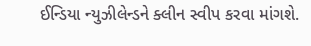ઈન્ડિયા ન્યુઝીલેન્ડને ક્લીન સ્વીપ કરવા માંગશે.